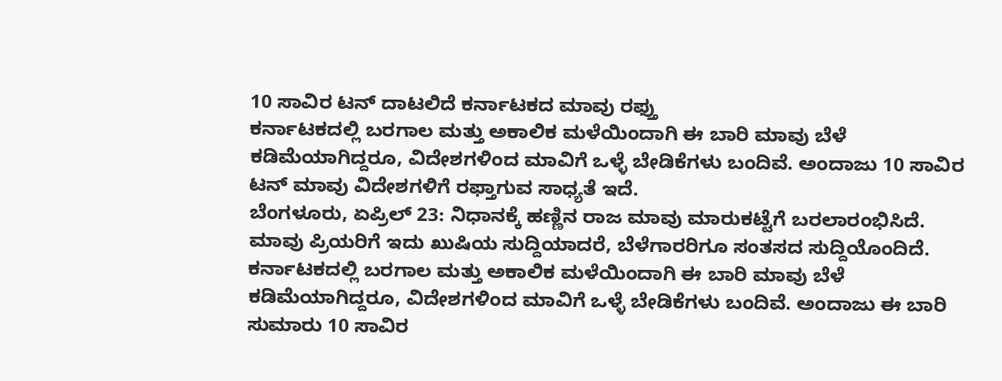10 ಸಾವಿರ ಟನ್ ದಾಟಲಿದೆ ಕರ್ನಾಟಕದ ಮಾವು ರಫ್ತು
ಕರ್ನಾಟಕದಲ್ಲಿ ಬರಗಾಲ ಮತ್ತು ಅಕಾಲಿಕ ಮಳೆಯಿಂದಾಗಿ ಈ ಬಾರಿ ಮಾವು ಬೆಳೆ ಕಡಿಮೆಯಾಗಿದ್ದರೂ, ವಿದೇಶಗಳಿಂದ ಮಾವಿಗೆ ಒಳ್ಳೆ ಬೇಡಿಕೆಗಳು ಬಂದಿವೆ. ಅಂದಾಜು 10 ಸಾವಿರ ಟನ್ ಮಾವು ವಿದೇಶಗಳಿಗೆ ರಫ್ತಾಗುವ ಸಾಧ್ಯತೆ ಇದೆ.
ಬೆಂಗಳೂರು, ಏಪ್ರಿಲ್ 23: ನಿಧಾನಕ್ಕೆ ಹಣ್ಣಿನ ರಾಜ ಮಾವು ಮಾರುಕಟ್ಟೆಗೆ ಬರಲಾರಂಭಿಸಿದೆ. ಮಾವು ಪ್ರಿಯರಿಗೆ ಇದು ಖುಷಿಯ ಸುದ್ದಿಯಾದರೆ, ಬೆಳೆಗಾರರಿಗೂ ಸಂತಸದ ಸುದ್ದಿಯೊಂದಿದೆ.
ಕರ್ನಾಟಕದಲ್ಲಿ ಬರಗಾಲ ಮತ್ತು ಅಕಾಲಿಕ ಮಳೆಯಿಂದಾಗಿ ಈ ಬಾರಿ ಮಾವು ಬೆಳೆ ಕಡಿಮೆಯಾಗಿದ್ದರೂ, ವಿದೇಶಗಳಿಂದ ಮಾವಿಗೆ ಒಳ್ಳೆ ಬೇಡಿಕೆಗಳು ಬಂದಿವೆ. ಅಂದಾಜು ಈ ಬಾರಿ ಸುಮಾರು 10 ಸಾವಿರ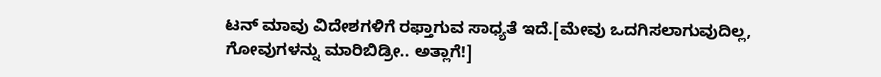ಟನ್ ಮಾವು ವಿದೇಶಗಳಿಗೆ ರಫ್ತಾಗುವ ಸಾಧ್ಯತೆ ಇದೆ.[ಮೇವು ಒದಗಿಸಲಾಗುವುದಿಲ್ಲ, ಗೋವುಗಳನ್ನು ಮಾರಿಬಿಡ್ರೀ.. ಅತ್ಲಾಗೆ!]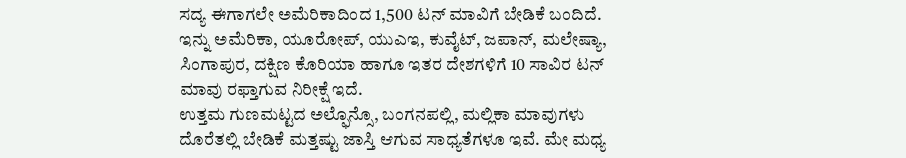ಸದ್ಯ ಈಗಾಗಲೇ ಅಮೆರಿಕಾದಿಂದ 1,500 ಟನ್ ಮಾವಿಗೆ ಬೇಡಿಕೆ ಬಂದಿದೆ. ಇನ್ನು ಅಮೆರಿಕಾ, ಯೂರೋಪ್, ಯುಎಇ, ಕುವೈಟ್, ಜಪಾನ್, ಮಲೇಷ್ಯಾ, ಸಿಂಗಾಪುರ, ದಕ್ಷಿಣ ಕೊರಿಯಾ ಹಾಗೂ ಇತರ ದೇಶಗಳಿಗೆ 10 ಸಾವಿರ ಟನ್ ಮಾವು ರಫ್ತಾಗುವ ನಿರೀಕ್ಷೆ ಇದೆ.
ಉತ್ತಮ ಗುಣಮಟ್ಟದ ಅಲ್ಫೊನ್ಸೊ, ಬಂಗನಪಲ್ಲಿ, ಮಲ್ಲಿಕಾ ಮಾವುಗಳು ದೊರೆತಲ್ಲಿ ಬೇಡಿಕೆ ಮತ್ತಷ್ಟು ಜಾಸ್ತಿ ಆಗುವ ಸಾಧ್ಯತೆಗಳೂ ಇವೆ. ಮೇ ಮಧ್ಯ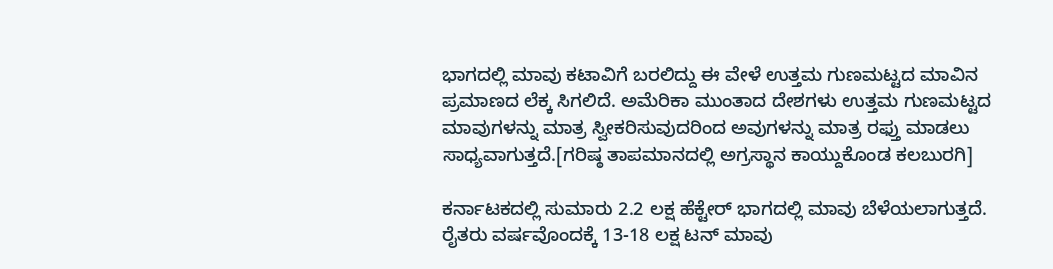ಭಾಗದಲ್ಲಿ ಮಾವು ಕಟಾವಿಗೆ ಬರಲಿದ್ದು ಈ ವೇಳೆ ಉತ್ತಮ ಗುಣಮಟ್ಟದ ಮಾವಿನ ಪ್ರಮಾಣದ ಲೆಕ್ಕ ಸಿಗಲಿದೆ. ಅಮೆರಿಕಾ ಮುಂತಾದ ದೇಶಗಳು ಉತ್ತಮ ಗುಣಮಟ್ಟದ ಮಾವುಗಳನ್ನು ಮಾತ್ರ ಸ್ವೀಕರಿಸುವುದರಿಂದ ಅವುಗಳನ್ನು ಮಾತ್ರ ರಫ್ತು ಮಾಡಲು ಸಾಧ್ಯವಾಗುತ್ತದೆ.[ಗರಿಷ್ಠ ತಾಪಮಾನದಲ್ಲಿ ಅಗ್ರಸ್ಥಾನ ಕಾಯ್ದುಕೊಂಡ ಕಲಬುರಗಿ]

ಕರ್ನಾಟಕದಲ್ಲಿ ಸುಮಾರು 2.2 ಲಕ್ಷ ಹೆಕ್ಟೇರ್ ಭಾಗದಲ್ಲಿ ಮಾವು ಬೆಳೆಯಲಾಗುತ್ತದೆ. ರೈತರು ವರ್ಷವೊಂದಕ್ಕೆ 13-18 ಲಕ್ಷ ಟನ್ ಮಾವು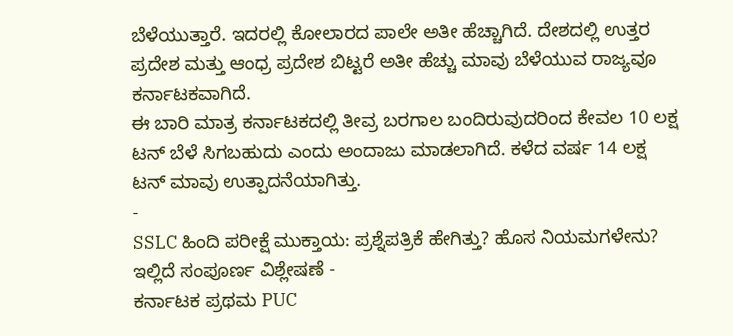ಬೆಳೆಯುತ್ತಾರೆ. ಇದರಲ್ಲಿ ಕೋಲಾರದ ಪಾಲೇ ಅತೀ ಹೆಚ್ಚಾಗಿದೆ. ದೇಶದಲ್ಲಿ ಉತ್ತರ ಪ್ರದೇಶ ಮತ್ತು ಆಂಧ್ರ ಪ್ರದೇಶ ಬಿಟ್ಟರೆ ಅತೀ ಹೆಚ್ಚು ಮಾವು ಬೆಳೆಯುವ ರಾಜ್ಯವೂ ಕರ್ನಾಟಕವಾಗಿದೆ.
ಈ ಬಾರಿ ಮಾತ್ರ ಕರ್ನಾಟಕದಲ್ಲಿ ತೀವ್ರ ಬರಗಾಲ ಬಂದಿರುವುದರಿಂದ ಕೇವಲ 10 ಲಕ್ಷ ಟನ್ ಬೆಳೆ ಸಿಗಬಹುದು ಎಂದು ಅಂದಾಜು ಮಾಡಲಾಗಿದೆ. ಕಳೆದ ವರ್ಷ 14 ಲಕ್ಷ ಟನ್ ಮಾವು ಉತ್ಪಾದನೆಯಾಗಿತ್ತು.
-
SSLC ಹಿಂದಿ ಪರೀಕ್ಷೆ ಮುಕ್ತಾಯ: ಪ್ರಶ್ನೆಪತ್ರಿಕೆ ಹೇಗಿತ್ತು? ಹೊಸ ನಿಯಮಗಳೇನು? ಇಲ್ಲಿದೆ ಸಂಪೂರ್ಣ ವಿಶ್ಲೇಷಣೆ -
ಕರ್ನಾಟಕ ಪ್ರಥಮ PUC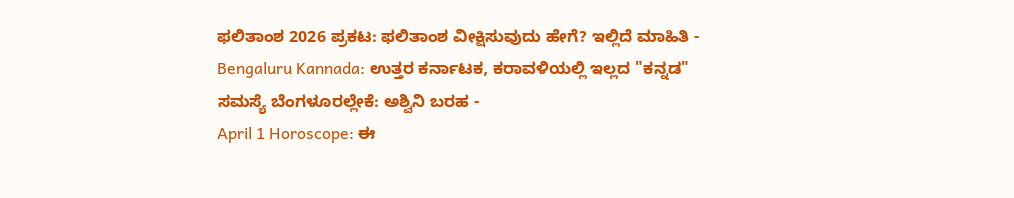ಫಲಿತಾಂಶ 2026 ಪ್ರಕಟ: ಫಲಿತಾಂಶ ವೀಕ್ಷಿಸುವುದು ಹೇಗೆ? ಇಲ್ಲಿದೆ ಮಾಹಿತಿ -
Bengaluru Kannada: ಉತ್ತರ ಕರ್ನಾಟಕ, ಕರಾವಳಿಯಲ್ಲಿ ಇಲ್ಲದ "ಕನ್ನಡ" ಸಮಸ್ಯೆ ಬೆಂಗಳೂರಲ್ಲೇಕೆ: ಅಶ್ವಿನಿ ಬರಹ -
April 1 Horoscope: ಈ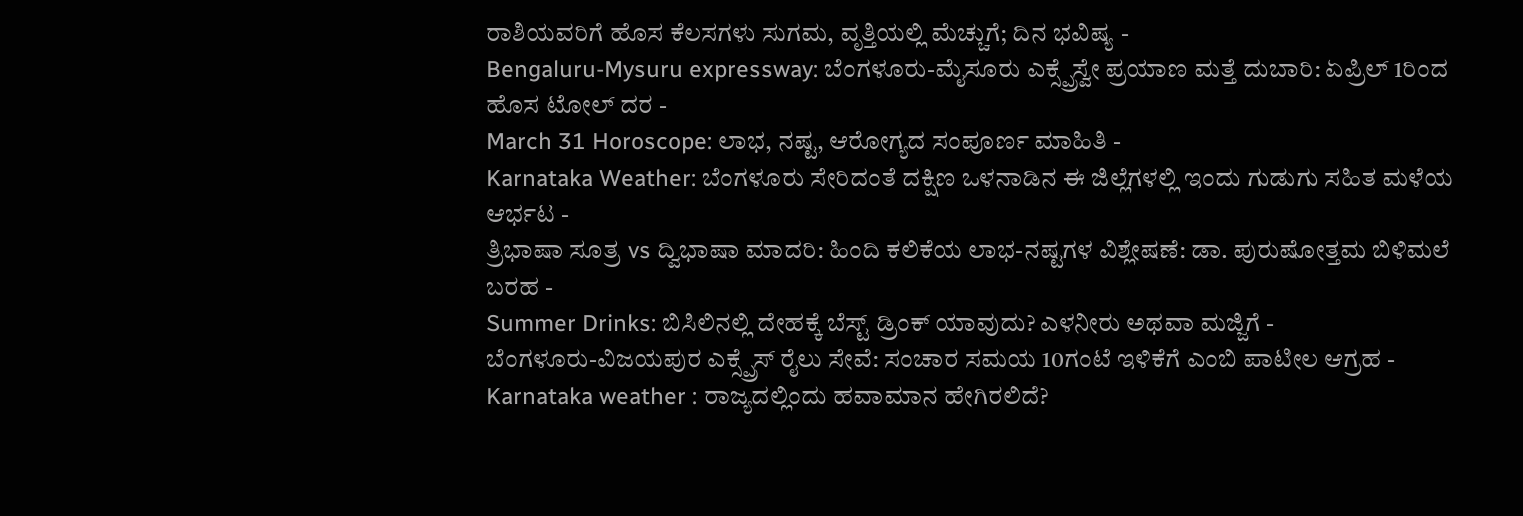ರಾಶಿಯವರಿಗೆ ಹೊಸ ಕೆಲಸಗಳು ಸುಗಮ, ವೃತ್ತಿಯಲ್ಲಿ ಮೆಚ್ಚುಗೆ; ದಿನ ಭವಿಷ್ಯ -
Bengaluru-Mysuru expressway: ಬೆಂಗಳೂರು-ಮೈಸೂರು ಎಕ್ಸ್ಪ್ರೆಸ್ವೇ ಪ್ರಯಾಣ ಮತ್ತೆ ದುಬಾರಿ: ಏಪ್ರಿಲ್ 1ರಿಂದ ಹೊಸ ಟೋಲ್ ದರ -
March 31 Horoscope: ಲಾಭ, ನಷ್ಟ, ಆರೋಗ್ಯದ ಸಂಪೂರ್ಣ ಮಾಹಿತಿ -
Karnataka Weather: ಬೆಂಗಳೂರು ಸೇರಿದಂತೆ ದಕ್ಷಿಣ ಒಳನಾಡಿನ ಈ ಜಿಲ್ಲೆಗಳಲ್ಲಿ ಇಂದು ಗುಡುಗು ಸಹಿತ ಮಳೆಯ ಆರ್ಭಟ -
ತ್ರಿಭಾಷಾ ಸೂತ್ರ vs ದ್ವಿಭಾಷಾ ಮಾದರಿ: ಹಿಂದಿ ಕಲಿಕೆಯ ಲಾಭ-ನಷ್ಟಗಳ ವಿಶ್ಲೇಷಣೆ: ಡಾ. ಪುರುಷೋತ್ತಮ ಬಿಳಿಮಲೆ ಬರಹ -
Summer Drinks: ಬಿಸಿಲಿನಲ್ಲಿ ದೇಹಕ್ಕೆ ಬೆಸ್ಟ್ ಡ್ರಿಂಕ್ ಯಾವುದು? ಎಳನೀರು ಅಥವಾ ಮಜ್ಜಿಗೆ -
ಬೆಂಗಳೂರು-ವಿಜಯಪುರ ಎಕ್ಸ್ಪ್ರೆಸ್ ರೈಲು ಸೇವೆ: ಸಂಚಾರ ಸಮಯ 10ಗಂಟೆ ಇಳಿಕೆಗೆ ಎಂಬಿ ಪಾಟೀಲ ಆಗ್ರಹ -
Karnataka weather : ರಾಜ್ಯದಲ್ಲಿಂದು ಹವಾಮಾನ ಹೇಗಿರಲಿದೆ?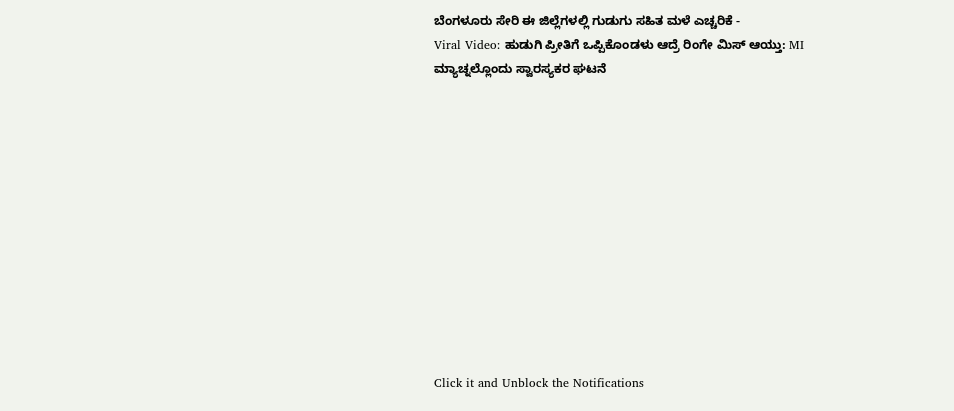ಬೆಂಗಳೂರು ಸೇರಿ ಈ ಜಿಲ್ಲೆಗಳಲ್ಲಿ ಗುಡುಗು ಸಹಿತ ಮಳೆ ಎಚ್ಚರಿಕೆ -
Viral Video: ಹುಡುಗಿ ಪ್ರೀತಿಗೆ ಒಪ್ಪಿಕೊಂಡಳು ಆದ್ರೆ ರಿಂಗೇ ಮಿಸ್ ಆಯ್ತು: MI ಮ್ಯಾಚ್ನಲ್ಲೊಂದು ಸ್ವಾರಸ್ಯಕರ ಘಟನೆ












Click it and Unblock the Notifications